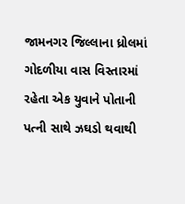જામનગર જિલ્લાના ધ્રોલમાં ગોદળીયા વાસ વિસ્તારમાં રહેતા એક યુવાને પોતાની પત્ની સાથે ઝઘડો થવાથી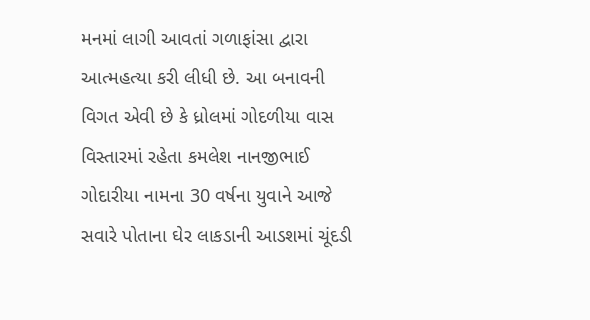મનમાં લાગી આવતાં ગળાફાંસા દ્વારા આત્મહત્યા કરી લીધી છે. આ બનાવની વિગત એવી છે કે ધ્રોલમાં ગોદળીયા વાસ વિસ્તારમાં રહેતા કમલેશ નાનજીભાઈ ગોદારીયા નામના 30 વર્ષના યુવાને આજે સવારે પોતાના ઘેર લાકડાની આડશમાં ચૂંદડી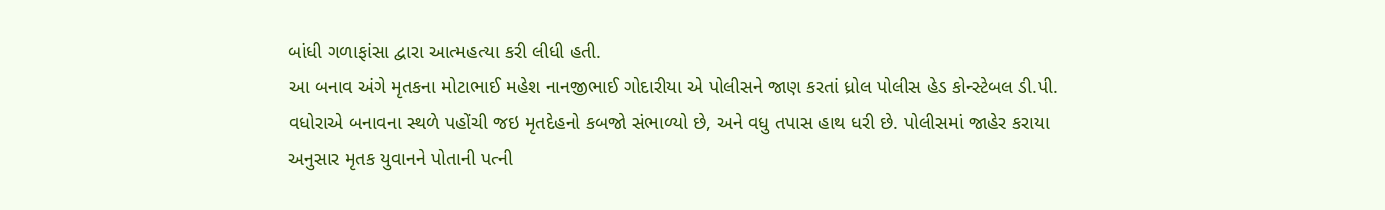બાંધી ગળાફાંસા દ્વારા આત્મહત્યા કરી લીધી હતી.
આ બનાવ અંગે મૃતકના મોટાભાઈ મહેશ નાનજીભાઈ ગોદારીયા એ પોલીસને જાણ કરતાં ધ્રોલ પોલીસ હેડ કોન્સ્ટેબલ ડી.પી. વધોરાએ બનાવના સ્થળે પહોંચી જઇ મૃતદેહનો કબજો સંભાળ્યો છે, અને વધુ તપાસ હાથ ધરી છે. પોલીસમાં જાહેર કરાયા અનુસાર મૃતક યુવાનને પોતાની પત્ની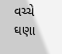વચ્ચે ઘણા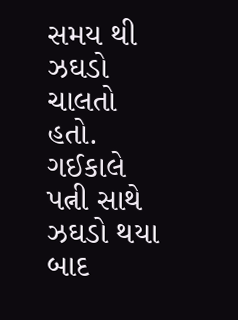સમય થી ઝઘડો ચાલતો હતો. ગઈકાલે પત્ની સાથે ઝઘડો થયા બાદ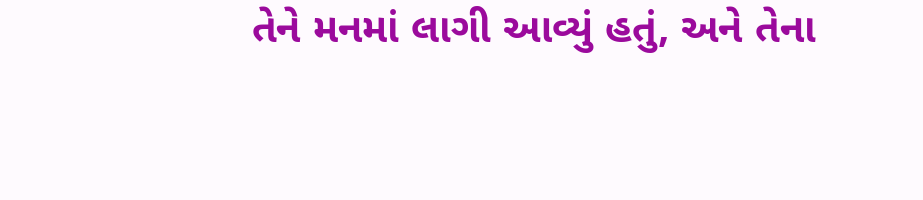તેને મનમાં લાગી આવ્યું હતું, અને તેના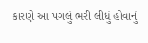કારણે આ પગલું ભરી લીધું હોવાનું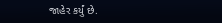જાહેર કર્યું છે.